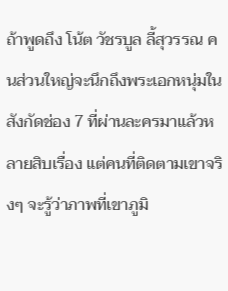ถ้าพูดถึง โน้ต วัชรบูล ลี้สุวรรณ คนส่วนใหญ่จะนึกถึงพระเอกหนุ่มในสังกัดช่อง 7 ที่ผ่านละครมาแล้วหลายสิบเรื่อง แต่คนที่ติดตามเขาจริงๆ จะรู้ว่าภาพที่เขาภูมิ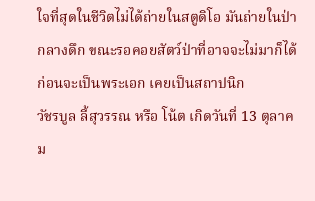ใจที่สุดในชีวิตไม่ได้ถ่ายในสตูดิโอ มันถ่ายในป่ากลางดึก ขณะรอคอยสัตว์ป่าที่อาจจะไม่มาก็ได้
ก่อนจะเป็นพระเอก เคยเป็นสถาปนิก
วัชรบูล ลี้สุวรรณ หรือ โน้ต เกิดวันที่ 13 ตุลาคม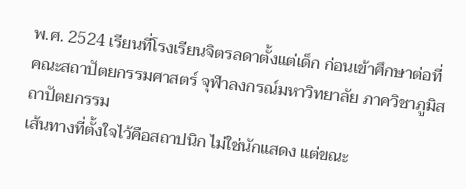พ.ศ. 2524 เรียนที่โรงเรียนจิตรลดาตั้งแต่เด็ก ก่อนเข้าศึกษาต่อที่คณะสถาปัตยกรรมศาสตร์ จุฬาลงกรณ์มหาวิทยาลัย ภาควิชาภูมิสถาปัตยกรรม
เส้นทางที่ตั้งใจไว้คือสถาปนิก ไม่ใช่นักแสดง แต่ขณะ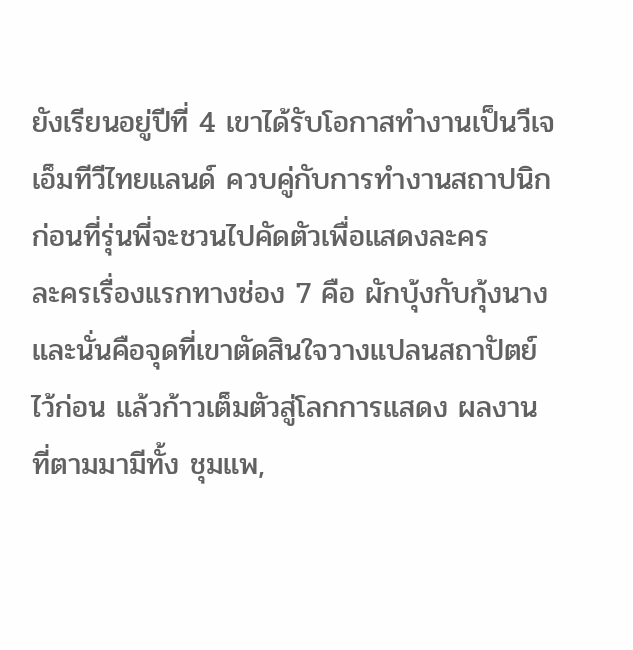ยังเรียนอยู่ปีที่ 4 เขาได้รับโอกาสทำงานเป็นวีเจเอ็มทีวีไทยแลนด์ ควบคู่กับการทำงานสถาปนิก ก่อนที่รุ่นพี่จะชวนไปคัดตัวเพื่อแสดงละคร
ละครเรื่องแรกทางช่อง 7 คือ ผักบุ้งกับกุ้งนาง และนั่นคือจุดที่เขาตัดสินใจวางแปลนสถาปัตย์ไว้ก่อน แล้วก้าวเต็มตัวสู่โลกการแสดง ผลงานที่ตามมามีทั้ง ชุมแพ,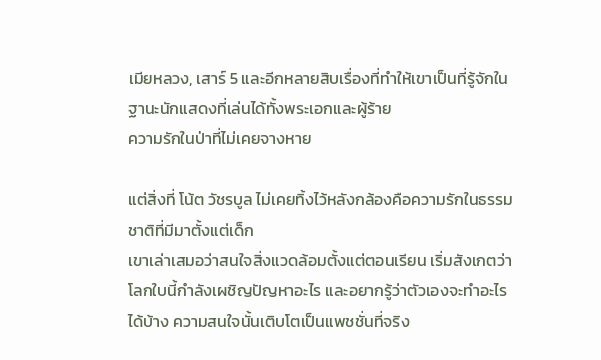เมียหลวง, เสาร์ 5 และอีกหลายสิบเรื่องที่ทำให้เขาเป็นที่รู้จักในฐานะนักแสดงที่เล่นได้ทั้งพระเอกและผู้ร้าย
ความรักในป่าที่ไม่เคยจางหาย

แต่สิ่งที่ โน้ต วัชรบูล ไม่เคยทิ้งไว้หลังกล้องคือความรักในธรรมชาติที่มีมาตั้งแต่เด็ก
เขาเล่าเสมอว่าสนใจสิ่งแวดล้อมตั้งแต่ตอนเรียน เริ่มสังเกตว่าโลกใบนี้กำลังเผชิญปัญหาอะไร และอยากรู้ว่าตัวเองจะทำอะไรได้บ้าง ความสนใจนั้นเติบโตเป็นแพชชั่นที่จริง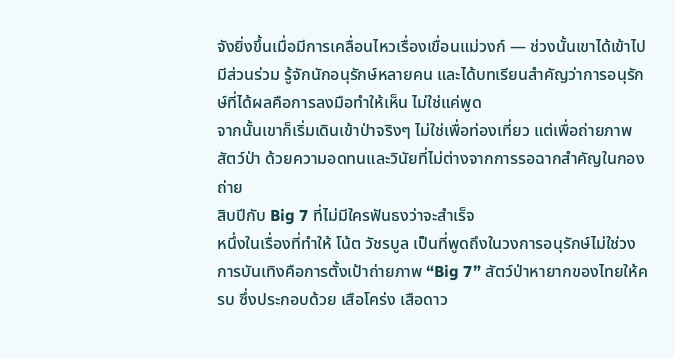จังยิ่งขึ้นเมื่อมีการเคลื่อนไหวเรื่องเขื่อนแม่วงก์ — ช่วงนั้นเขาได้เข้าไปมีส่วนร่วม รู้จักนักอนุรักษ์หลายคน และได้บทเรียนสำคัญว่าการอนุรักษ์ที่ได้ผลคือการลงมือทำให้เห็น ไม่ใช่แค่พูด
จากนั้นเขาก็เริ่มเดินเข้าป่าจริงๆ ไม่ใช่เพื่อท่องเที่ยว แต่เพื่อถ่ายภาพสัตว์ป่า ด้วยความอดทนและวินัยที่ไม่ต่างจากการรอฉากสำคัญในกองถ่าย
สิบปีกับ Big 7 ที่ไม่มีใครฟันธงว่าจะสำเร็จ
หนึ่งในเรื่องที่ทำให้ โน้ต วัชรบูล เป็นที่พูดถึงในวงการอนุรักษ์ไม่ใช่วงการบันเทิงคือการตั้งเป้าถ่ายภาพ “Big 7” สัตว์ป่าหายากของไทยให้ครบ ซึ่งประกอบด้วย เสือโคร่ง เสือดาว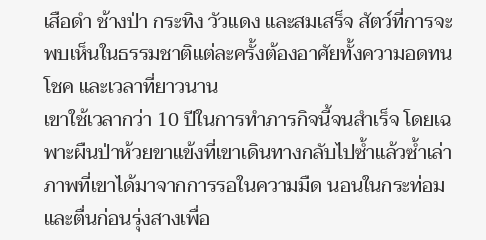เสือดำ ช้างป่า กระทิง วัวแดง และสมเสร็จ สัตว์ที่การจะพบเห็นในธรรมชาติแต่ละครั้งต้องอาศัยทั้งความอดทน โชค และเวลาที่ยาวนาน
เขาใช้เวลากว่า 10 ปีในการทำภารกิจนี้จนสำเร็จ โดยเฉพาะผืนป่าห้วยขาแข้งที่เขาเดินทางกลับไปซ้ำแล้วซ้ำเล่า ภาพที่เขาได้มาจากการรอในความมืด นอนในกระท่อม และตื่นก่อนรุ่งสางเพื่อ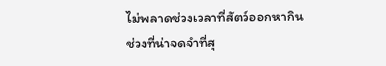ไม่พลาดช่วงเวลาที่สัตว์ออกหากิน
ช่วงที่น่าจดจำที่สุ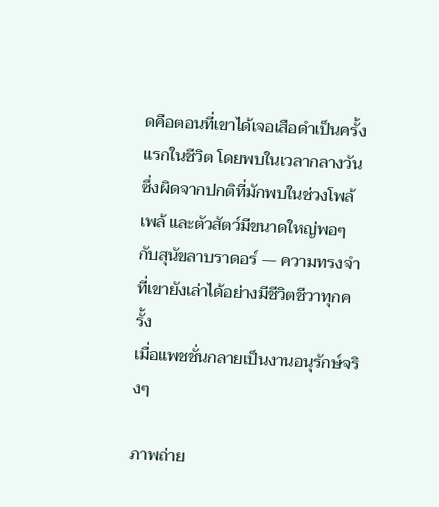ดคือตอนที่เขาได้เจอเสือดำเป็นครั้งแรกในชีวิต โดยพบในเวลากลางวัน ซึ่งผิดจากปกติที่มักพบในช่วงโพล้เพล้ และตัวสัตว์มีขนาดใหญ่พอๆ กับสุนัขลาบราดอร์ — ความทรงจำที่เขายังเล่าได้อย่างมีชีวิตชีวาทุกครั้ง
เมื่อแพชชั่นกลายเป็นงานอนุรักษ์จริงๆ

ภาพถ่าย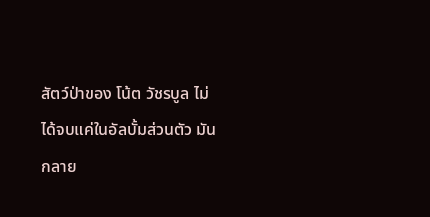สัตว์ป่าของ โน้ต วัชรบูล ไม่ได้จบแค่ในอัลบั้มส่วนตัว มันกลาย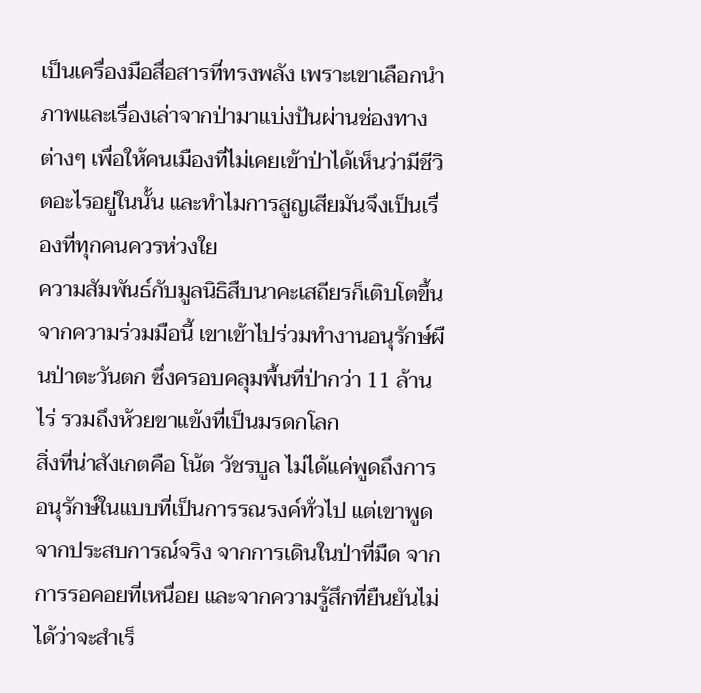เป็นเครื่องมือสื่อสารที่ทรงพลัง เพราะเขาเลือกนำภาพและเรื่องเล่าจากป่ามาแบ่งปันผ่านช่องทางต่างๆ เพื่อให้คนเมืองที่ไม่เคยเข้าป่าได้เห็นว่ามีชีวิตอะไรอยู่ในนั้น และทำไมการสูญเสียมันจึงเป็นเรื่องที่ทุกคนควรห่วงใย
ความสัมพันธ์กับมูลนิธิสืบนาคะเสถียรก็เติบโตขึ้นจากความร่วมมือนี้ เขาเข้าไปร่วมทำงานอนุรักษ์ผืนป่าตะวันตก ซึ่งครอบคลุมพื้นที่ป่ากว่า 11 ล้านไร่ รวมถึงห้วยขาแข้งที่เป็นมรดกโลก
สิ่งที่น่าสังเกตคือ โน้ต วัชรบูล ไม่ได้แค่พูดถึงการอนุรักษ์ในแบบที่เป็นการรณรงค์ทั่วไป แต่เขาพูดจากประสบการณ์จริง จากการเดินในป่าที่มืด จากการรอคอยที่เหนื่อย และจากความรู้สึกที่ยืนยันไม่ได้ว่าจะสำเร็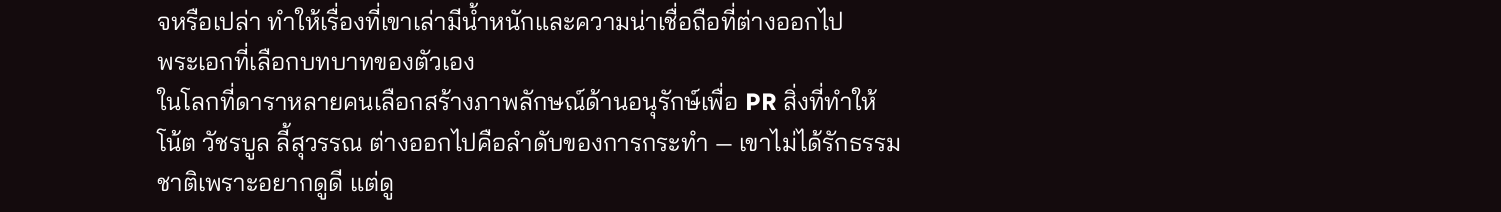จหรือเปล่า ทำให้เรื่องที่เขาเล่ามีน้ำหนักและความน่าเชื่อถือที่ต่างออกไป
พระเอกที่เลือกบทบาทของตัวเอง
ในโลกที่ดาราหลายคนเลือกสร้างภาพลักษณ์ด้านอนุรักษ์เพื่อ PR สิ่งที่ทำให้ โน้ต วัชรบูล ลี้สุวรรณ ต่างออกไปคือลำดับของการกระทำ — เขาไม่ได้รักธรรมชาติเพราะอยากดูดี แต่ดู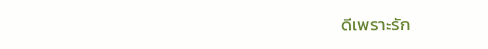ดีเพราะรัก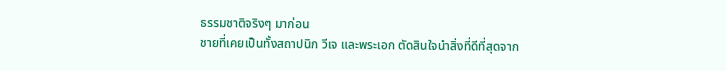ธรรมชาติจริงๆ มาก่อน
ชายที่เคยเป็นทั้งสถาปนิก วีเจ และพระเอก ตัดสินใจนำสิ่งที่ดีที่สุดจาก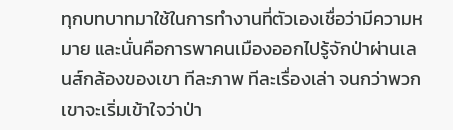ทุกบทบาทมาใช้ในการทำงานที่ตัวเองเชื่อว่ามีความหมาย และนั่นคือการพาคนเมืองออกไปรู้จักป่าผ่านเลนส์กล้องของเขา ทีละภาพ ทีละเรื่องเล่า จนกว่าพวกเขาจะเริ่มเข้าใจว่าป่า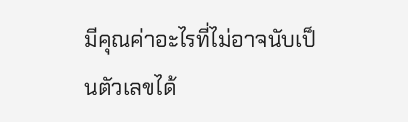มีคุณค่าอะไรที่ไม่อาจนับเป็นตัวเลขได้